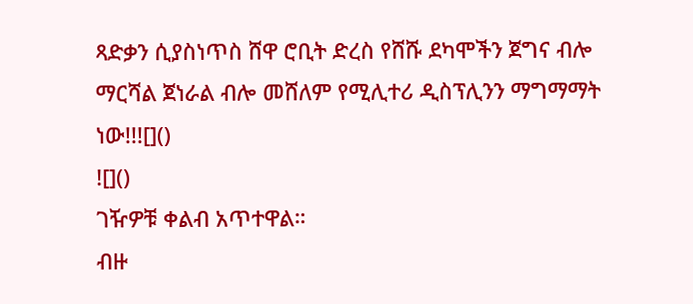ጻድቃን ሲያስነጥስ ሸዋ ሮቢት ድረስ የሸሹ ደካሞችን ጀግና ብሎ ማርሻል ጀነራል ብሎ መሸለም የሚሊተሪ ዲስፕሊንን ማግማማት ነው!!![]()
![]()
ገዥዎቹ ቀልብ አጥተዋል።
ብዙ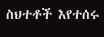ስህተቶች እየተሰሩ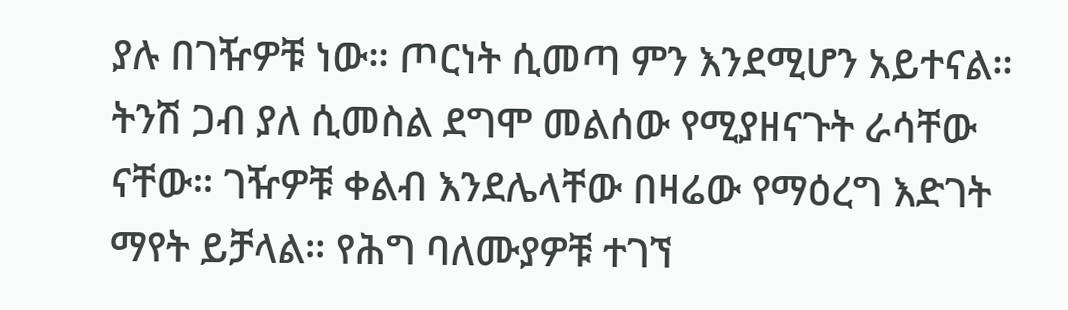ያሉ በገዥዎቹ ነው። ጦርነት ሲመጣ ምን እንደሚሆን አይተናል። ትንሽ ጋብ ያለ ሲመስል ደግሞ መልሰው የሚያዘናጉት ራሳቸው ናቸው። ገዥዎቹ ቀልብ እንደሌላቸው በዛሬው የማዕረግ እድገት ማየት ይቻላል። የሕግ ባለሙያዎቹ ተገኘ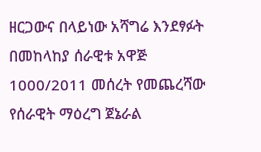ዘርጋውና በላይነው አሻግሬ እንደፃፉት በመከላከያ ሰራዊቱ አዋጅ 1000/2011 መሰረት የመጨረሻው የሰራዊት ማዕረግ ጀኔራል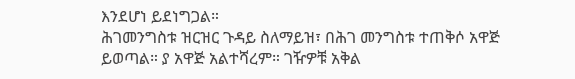እንደሆነ ይደነግጋል።
ሕገመንግስቱ ዝርዝር ጉዳይ ስለማይዝ፣ በሕገ መንግስቱ ተጠቅሶ አዋጅ ይወጣል። ያ አዋጅ አልተሻረም። ገዥዎቹ አቅል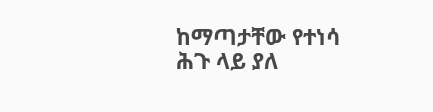ከማጣታቸው የተነሳ ሕጉ ላይ ያለ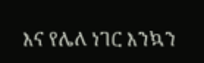እና የሌለ ነገር እንኳን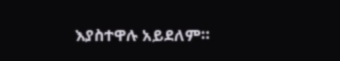እያስተዋሉ አይደለም።